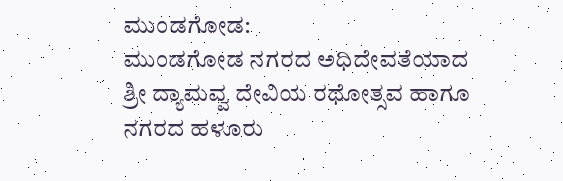ಮುಂಡಗೋಡ:
ಮುಂಡಗೋಡ ನಗರದ ಅಧಿದೇವತೆಯಾದ ಶ್ರೀ ದ್ಯಾಮವ್ವ ದೇವಿಯ ರಥೋತ್ಸವ ಹಾಗೂ ನಗರದ ಹಳೂರು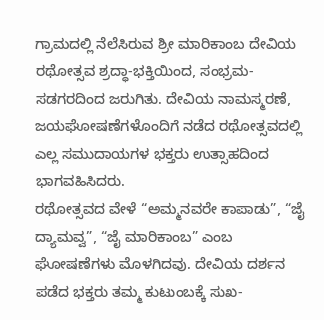ಗ್ರಾಮದಲ್ಲಿ ನೆಲೆಸಿರುವ ಶ್ರೀ ಮಾರಿಕಾಂಬ ದೇವಿಯ ರಥೋತ್ಸವ ಶ್ರದ್ಧಾ-ಭಕ್ತಿಯಿಂದ, ಸಂಭ್ರಮ-ಸಡಗರದಿಂದ ಜರುಗಿತು. ದೇವಿಯ ನಾಮಸ್ಮರಣೆ, ಜಯಘೋಷಣೆಗಳೊಂದಿಗೆ ನಡೆದ ರಥೋತ್ಸವದಲ್ಲಿ ಎಲ್ಲ ಸಮುದಾಯಗಳ ಭಕ್ತರು ಉತ್ಸಾಹದಿಂದ ಭಾಗವಹಿಸಿದರು.
ರಥೋತ್ಸವದ ವೇಳೆ “ಅಮ್ಮನವರೇ ಕಾಪಾಡು”, “ಜೈ ದ್ಯಾಮವ್ವ”, “ಜೈ ಮಾರಿಕಾಂಬ” ಎಂಬ ಘೋಷಣೆಗಳು ಮೊಳಗಿದವು. ದೇವಿಯ ದರ್ಶನ ಪಡೆದ ಭಕ್ತರು ತಮ್ಮ ಕುಟುಂಬಕ್ಕೆ ಸುಖ-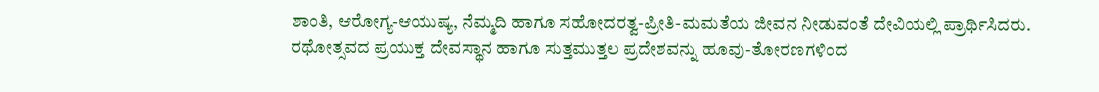ಶಾಂತಿ, ಆರೋಗ್ಯ-ಆಯುಷ್ಯ, ನೆಮ್ಮದಿ ಹಾಗೂ ಸಹೋದರತ್ವ-ಪ್ರೀತಿ-ಮಮತೆಯ ಜೀವನ ನೀಡುವಂತೆ ದೇವಿಯಲ್ಲಿ ಪ್ರಾರ್ಥಿಸಿದರು.
ರಥೋತ್ಸವದ ಪ್ರಯುಕ್ತ ದೇವಸ್ಥಾನ ಹಾಗೂ ಸುತ್ತಮುತ್ತಲ ಪ್ರದೇಶವನ್ನು ಹೂವು-ತೋರಣಗಳಿಂದ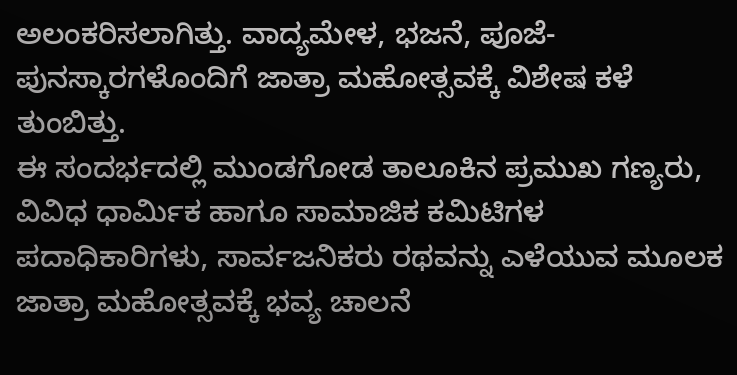ಅಲಂಕರಿಸಲಾಗಿತ್ತು. ವಾದ್ಯಮೇಳ, ಭಜನೆ, ಪೂಜೆ-ಪುನಸ್ಕಾರಗಳೊಂದಿಗೆ ಜಾತ್ರಾ ಮಹೋತ್ಸವಕ್ಕೆ ವಿಶೇಷ ಕಳೆ ತುಂಬಿತ್ತು.
ಈ ಸಂದರ್ಭದಲ್ಲಿ ಮುಂಡಗೋಡ ತಾಲೂಕಿನ ಪ್ರಮುಖ ಗಣ್ಯರು, ವಿವಿಧ ಧಾರ್ಮಿಕ ಹಾಗೂ ಸಾಮಾಜಿಕ ಕಮಿಟಿಗಳ ಪದಾಧಿಕಾರಿಗಳು, ಸಾರ್ವಜನಿಕರು ರಥವನ್ನು ಎಳೆಯುವ ಮೂಲಕ ಜಾತ್ರಾ ಮಹೋತ್ಸವಕ್ಕೆ ಭವ್ಯ ಚಾಲನೆ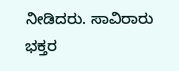ನೀಡಿದರು. ಸಾವಿರಾರು ಭಕ್ತರ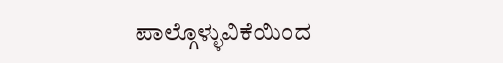ಪಾಲ್ಗೊಳ್ಳುವಿಕೆಯಿಂದ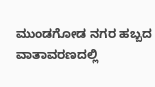ಮುಂಡಗೋಡ ನಗರ ಹಬ್ಬದ ವಾತಾವರಣದಲ್ಲಿ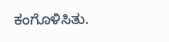ಕಂಗೊಳಿಸಿತು.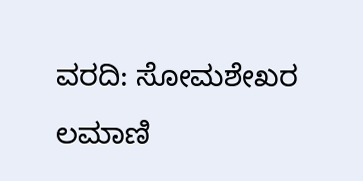ವರದಿ: ಸೋಮಶೇಖರ ಲಮಾಣಿ